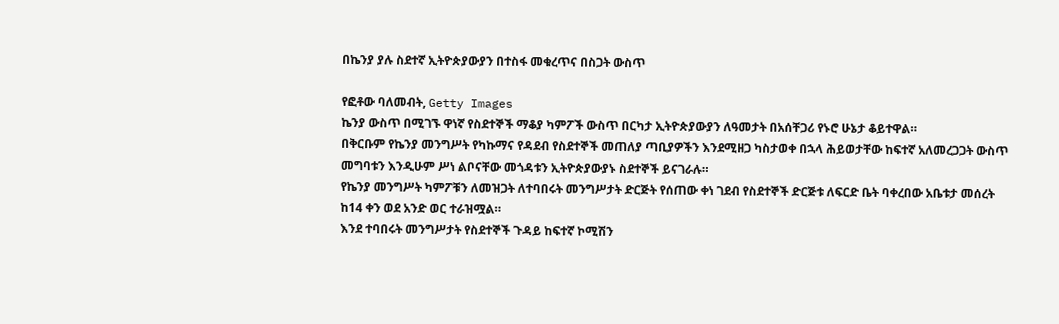በኬንያ ያሉ ስደተኛ ኢትዮጵያውያን በተስፋ መቁረጥና በስጋት ውስጥ

የፎቶው ባለመብት, Getty Images
ኬንያ ውስጥ በሚገኙ ዋነኛ የስደተኞች ማቆያ ካምፖች ውስጥ በርካታ ኢትዮጵያውያን ለዓመታት በአሰቸጋሪ የኑሮ ሁኔታ ቆይተዋል።
በቅርቡም የኬንያ መንግሥት የካኩማና የዳደብ የስደተኞች መጠለያ ጣቢያዎችን እንደሚዘጋ ካስታወቀ በኋላ ሕይወታቸው ከፍተኛ አለመረጋጋት ውስጥ መግባቱን እንዲሁም ሥነ ልቦናቸው መጎዳቱን ኢትዮጵያውያኑ ስደተኞች ይናገራሉ።
የኬንያ መንግሥት ካምፖቹን ለመዝጋት ለተባበሩት መንግሥታት ድርጅት የሰጠው ቀነ ገደብ የስደተኞች ድርጅቱ ለፍርድ ቤት ባቀረበው አቤቱታ መሰረት ከ14 ቀን ወደ አንድ ወር ተራዝሟል።
እንደ ተባበሩት መንግሥታት የስደተኞች ጉዳይ ከፍተኛ ኮሚሽን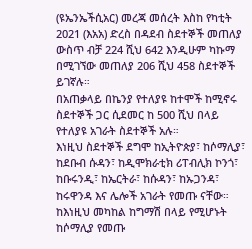(ዩኤንኤችሲአር) መረጃ መሰረት እስከ የካቲት 2021 (እአአ) ድረስ በዳደብ ስደተኞች መጠለያ ውስጥ ብቻ 224 ሺህ 642 እንዲሁም ካኩማ በሚገኘው መጠለያ 206 ሺህ 458 ስደተኞች ይገኛሉ።
በአጠቃላይ በኬንያ የተለያዩ ከተሞች ከሚኖሩ ስደተኞች ጋር ሲደመር ከ 500 ሺህ በላይ የተለያዩ አገራት ስደተኞች አሉ።
እነዚህ ስደተኞች ደግሞ ከኢትዮጵያ፣ ከሶማሊያ፣ ከደቡብ ሱዳን፣ ከዲሞክራቲክ ሪፐብሊክ ኮንጎ፣ ከቡሩንዲ፣ ከኤርትራ፣ ከሱዳን፣ ከኡጋንዳ፣ ከሩዋንዳ እና ሌሎች አገራት የመጡ ናቸው።
ከእነዚህ መካከል ከግማሽ በላይ የሚሆኑት ከሶማሊያ የመጡ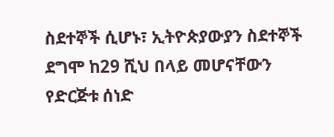ስደተኞች ሲሆኑ፣ ኢትዮጵያውያን ስደተኞች ደግሞ ከ29 ሺህ በላይ መሆናቸውን የድርጅቱ ሰነድ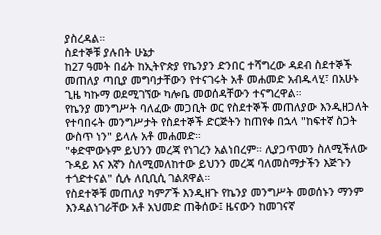ያስረዳል።
ስደተኞቹ ያሉበት ሁኔታ
ከ27 ዓመት በፊት ከኢትዮጵያ የኬንያን ድንበር ተሻግረው ዳደብ ስደተኞች መጠለያ ጣቢያ መግባታቸውን የተናገሩት አቶ መሐመድ አብዱላሂ፣ በአሁኑ ጊዜ ካኩማ ወደሚገኘው ካሎቤ መወሰዳቸውን ተናግረዋል።
የኬንያ መንግሥት ባለፈው መጋቢት ወር የስደተኞች መጠለያው እንዲዘጋለት የተባበሩት መንግሥታት የስደተኞች ድርጅትን ከጠየቀ በኋላ "ከፍተኛ ስጋት ውስጥ ነን" ይላሉ አቶ መሐመድ።
"ቀድሞውኑም ይህንን መረጃ የነገረን አልነበረም። ሊያጋጥመን ስለሚችለው ጉዳይ እና እኛን ስለሚመለከተው ይህንን መረጃ ባለመስማታችን እጅጉን ተጎድተናል" ሲሉ ለቢቢሲ ገልጸዋል።
የስደተኞቹ መጠለያ ካምፖች እንዲዘጉ የኬንያ መንግሥት መወሰኑን ማንም እንዳልነገራቸው አቶ አህመድ ጠቅሰው፤ ዜናውን ከመገናኛ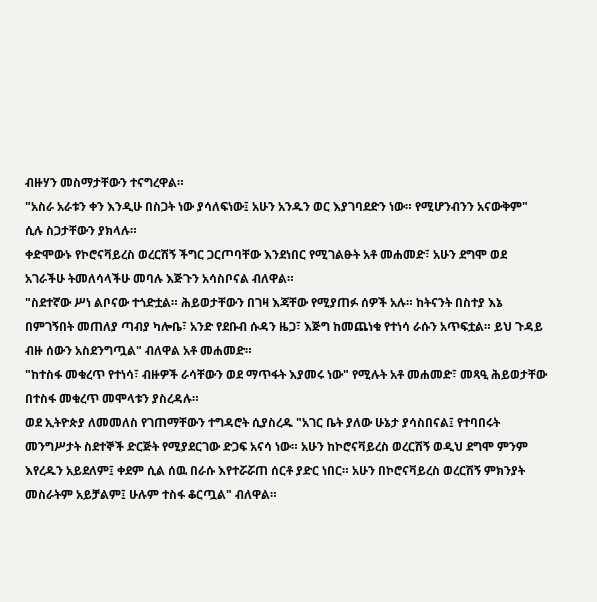ብዙሃን መስማታቸውን ተናግረዋል።
"አስራ አራቱን ቀን እንዲሁ በስጋት ነው ያሳለፍነው፤ አሁን አንዱን ወር እያገባደድን ነው። የሚሆንብንን አናውቅም" ሲሉ ስጋታቸውን ያክላሉ።
ቀድሞውኑ የኮሮናቫይረስ ወረርሽኝ ችግር ጋርጦባቸው እንደነበር የሚገልፁት አቶ መሐመድ፣ አሁን ደግሞ ወደ አገራችሁ ትመለሳላችሁ መባሉ እጅጉን አሳስቦናል ብለዋል።
"ስደተኛው ሥነ ልቦናው ተጎድቷል። ሕይወታቸውን በገዛ እጃቸው የሚያጠፉ ሰዎች አሉ። ከትናንት በስተያ እኔ በምገኝበት መጠለያ ጣብያ ካሎቤ፣ አንድ የደቡብ ሱዳን ዜጋ፣ እጅግ ከመጨነቁ የተነሳ ራሱን አጥፍቷል። ይህ ጉዳይ ብዙ ሰውን አስደንግጧል" ብለዋል አቶ መሐመድ።
"ከተስፋ መቁረጥ የተነሳ፣ ብዙዎች ራሳቸውን ወደ ማጥፋት እያመሩ ነው" የሚሉት አቶ መሐመድ፣ መጻዒ ሕይወታቸው በተስፋ መቁረጥ መሞላቱን ያስረዳሉ።
ወደ ኢትዮጵያ ለመመለስ የገጠማቸውን ተግዳሮት ሲያስረዱ "አገር ቤት ያለው ሁኔታ ያሳስበናል፤ የተባበሩት መንግሥታት ስደተኞች ድርጅት የሚያደርገው ድጋፍ አናሳ ነው። አሁን ከኮሮናቫይረስ ወረርሽኝ ወዲህ ደግሞ ምንም እየረዱን አይደለም፤ ቀደም ሲል ሰዉ በራሱ እየተሯሯጠ ሰርቶ ያድር ነበር። አሁን በኮሮናቫይረስ ወረርሽኝ ምክንያት መስራትም አይቻልም፤ ሁሉም ተስፋ ቆርጧል" ብለዋል።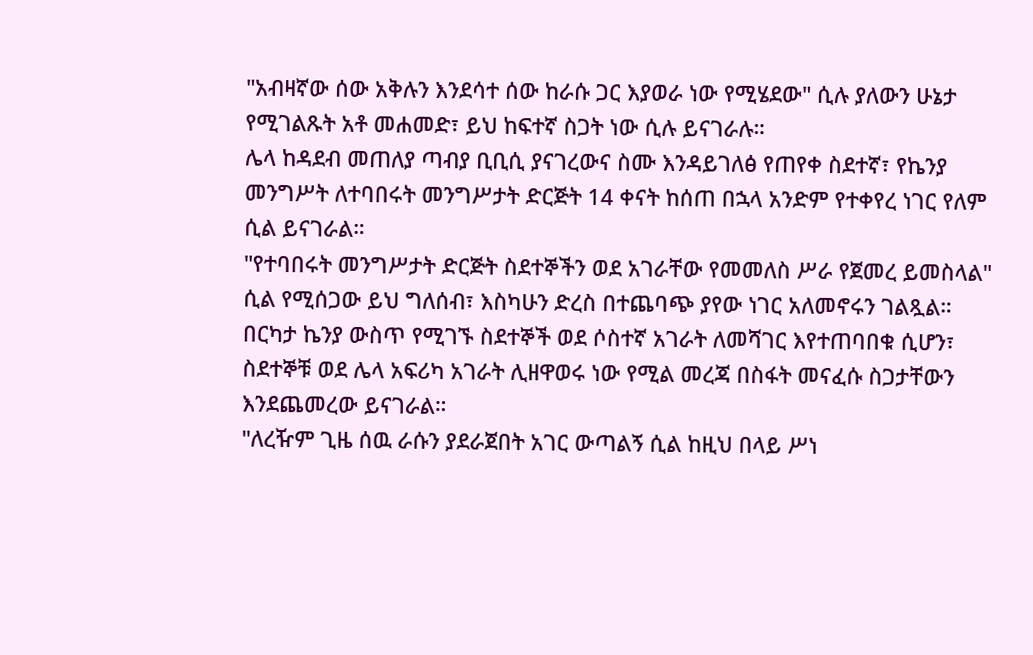"አብዛኛው ሰው አቅሉን እንደሳተ ሰው ከራሱ ጋር እያወራ ነው የሚሄደው" ሲሉ ያለውን ሁኔታ የሚገልጹት አቶ መሐመድ፣ ይህ ከፍተኛ ስጋት ነው ሲሉ ይናገራሉ።
ሌላ ከዳደብ መጠለያ ጣብያ ቢቢሲ ያናገረውና ስሙ እንዳይገለፅ የጠየቀ ስደተኛ፣ የኬንያ መንግሥት ለተባበሩት መንግሥታት ድርጅት 14 ቀናት ከሰጠ በኋላ አንድም የተቀየረ ነገር የለም ሲል ይናገራል።
"የተባበሩት መንግሥታት ድርጅት ስደተኞችን ወደ አገራቸው የመመለስ ሥራ የጀመረ ይመስላል" ሲል የሚሰጋው ይህ ግለሰብ፣ እስካሁን ድረስ በተጨባጭ ያየው ነገር አለመኖሩን ገልጿል።
በርካታ ኬንያ ውስጥ የሚገኙ ስደተኞች ወደ ሶስተኛ አገራት ለመሻገር እየተጠባበቁ ሲሆን፣ ስደተኞቹ ወደ ሌላ አፍሪካ አገራት ሊዘዋወሩ ነው የሚል መረጃ በስፋት መናፈሱ ስጋታቸውን እንደጨመረው ይናገራል።
"ለረዥም ጊዜ ሰዉ ራሱን ያደራጀበት አገር ውጣልኝ ሲል ከዚህ በላይ ሥነ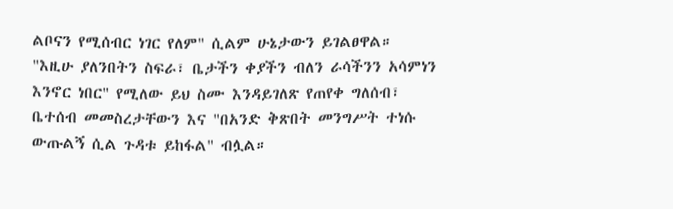ልቦናን የሚሰብር ነገር የለም" ሲልም ሁኔታውን ይገልፀዋል።
"እዚሁ ያለንበትን ስፍራ፣ ቤታችን ቀያችን ብለን ራሳችንን አሳምነን እንኖር ነበር" የሚለው ይህ ስሙ እንዳይገለጽ የጠየቀ ግለሰብ፣ ቤተሰብ መመስረታቸውን እና "በአንድ ቅጽበት መንግሥት ተነሱ ውጡልኝ ሲል ጉዳቱ ይከፋል" ብሏል።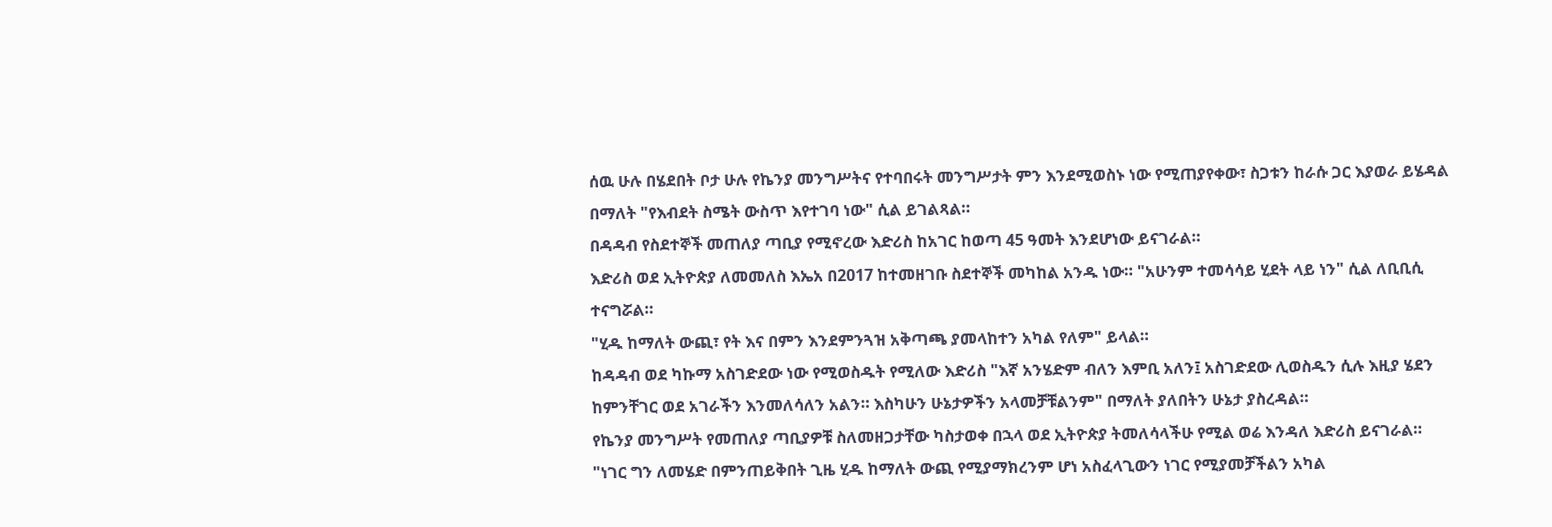ሰዉ ሁሉ በሄደበት ቦታ ሁሉ የኬንያ መንግሥትና የተባበሩት መንግሥታት ምን እንደሚወስኑ ነው የሚጠያየቀው፣ ስጋቱን ከራሱ ጋር እያወራ ይሄዳል በማለት "የእብደት ስሜት ውስጥ እየተገባ ነው" ሲል ይገልጻል።
በዳዳብ የስደተኞች መጠለያ ጣቢያ የሚኖረው እድሪስ ከአገር ከወጣ 45 ዓመት እንደሆነው ይናገራል።
እድሪስ ወደ ኢትዮጵያ ለመመለስ እኤአ በ2017 ከተመዘገቡ ስደተኞች መካከል አንዱ ነው። "አሁንም ተመሳሳይ ሂደት ላይ ነን" ሲል ለቢቢሲ ተናግሯል።
"ሂዱ ከማለት ውጪ፣ የት እና በምን እንደምንጓዝ አቅጣጫ ያመላከተን አካል የለም" ይላል።
ከዳዳብ ወደ ካኩማ አስገድደው ነው የሚወስዱት የሚለው እድሪስ "እኛ አንሄድም ብለን እምቢ አለን፤ አስገድደው ሊወስዱን ሲሉ እዚያ ሄደን ከምንቸገር ወደ አገራችን እንመለሳለን አልን። እስካሁን ሁኔታዎችን አላመቻቹልንም" በማለት ያለበትን ሁኔታ ያስረዳል።
የኬንያ መንግሥት የመጠለያ ጣቢያዎቹ ስለመዘጋታቸው ካስታወቀ በኋላ ወደ ኢትዮጵያ ትመለሳላችሁ የሚል ወሬ እንዳለ እድሪስ ይናገራል።
"ነገር ግን ለመሄድ በምንጠይቅበት ጊዜ ሂዱ ከማለት ውጪ የሚያማክረንም ሆነ አስፈላጊውን ነገር የሚያመቻችልን አካል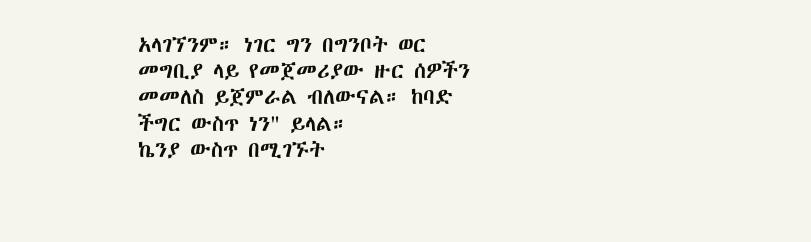አላገኘንም። ነገር ግን በግንቦት ወር መግቢያ ላይ የመጀመሪያው ዙር ሰዎችን መመለስ ይጀምራል ብለውናል። ከባድ ችግር ውስጥ ነን" ይላል።
ኬንያ ውስጥ በሚገኙት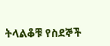ትላልቆቹ የስደኞች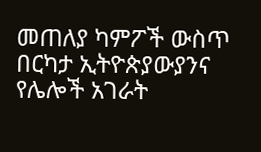መጠለያ ካምፖች ውስጥ በርካታ ኢትዮጵያውያንና የሌሎች አገራት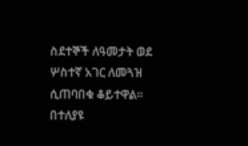ስደተኞች ለዓመታት ወደ ሦስተኛ አገር ለመጓዝ ሲጠባበቁ ቆይተዋል።
በተለያዩ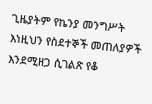ጊዜያትም የኬንያ መንግሥት እነዚህን የስደተኞች መጠለያዎች እንደሚዘጋ ሲገልጽ የቆ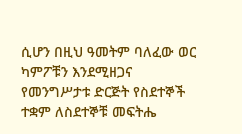ሲሆን በዚህ ዓመትም ባለፈው ወር ካምፖቹን እንደሚዘጋና የመንግሥታቱ ድርጅት የስደተኞች ተቋም ለስደተኞቹ መፍትሔ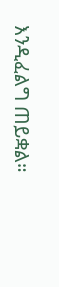እንዲፈልግ ጠይቋል።